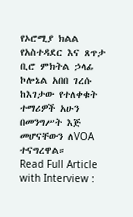የኦሮሚያ ክልል የአስተዳደር እና ጸጥታ ቢሮ ምክትል ኃላፊ ኮሎኔል አበበ ገረሱ ከእገታው የተለቀቁት ተማሪዎች አሁን በመንግሥት እጅ መሆናቸውን ለVOA ተናግረዋል።
Read Full Article with Interview :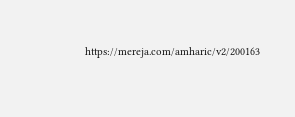https://mereja.com/amharic/v2/200163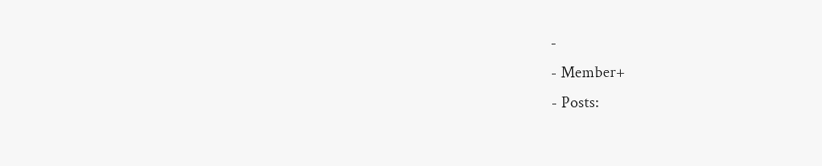-
- Member+
- Posts: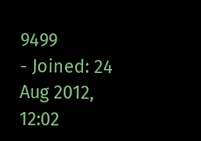9499
- Joined: 24 Aug 2012, 12:02